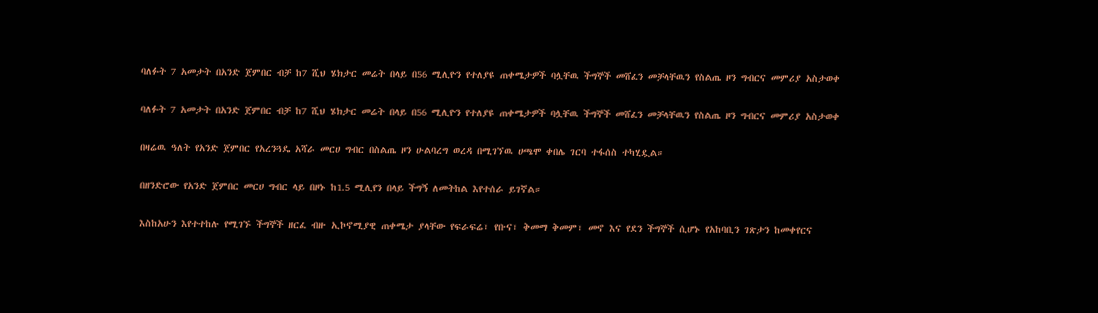ባለፉት 7 አመታት በአንድ ጀምበር ብቻ ከ7 ሺህ ሄክታር መሬት በላይ በ56 ሚሊዮን የተለያዩ ጠቀሜታዎች ባሏቸዉ ችግኞች መሸፈን መቻላቸዉን የስልጤ ዞን ግብርና መምሪያ አስታወቀ

ባለፉት 7 አመታት በአንድ ጀምበር ብቻ ከ7 ሺህ ሄክታር መሬት በላይ በ56 ሚሊዮን የተለያዩ ጠቀሜታዎች ባሏቸዉ ችግኞች መሸፈን መቻላቸዉን የስልጤ ዞን ግብርና መምሪያ አስታወቀ

በዛሬዉ ዓለት የአንድ ጀምበር የአረንጓዴ አሻራ መርሀ ግብር በስልጤ ዞን ሁልባረግ ወረዳ በሚገኘዉ ሀጫሞ ቀበሌ ገርባ ተፋሰስ ተካሂዷል።

በዘንድሮው የአንድ ጀምበር መርሀ ግብር ላይ በዞኑ ከ1.5 ሚሊየን በላይ ችግኝ ለመትከል እየተሰራ ይገኛል።

እስከአሁን እየተተከሉ የሚገኙ ችግኞች ዘርፈ ብዙ ኢኮኖሚያዊ ጠቀሜታ ያላቸው የፍራፍሬ፣ የቡና፣ ቅመማ ቅመም፣ መኖ እና የደን ችግኞች ሲሆኑ የአከባቢን ገጽታን ከመቀየርና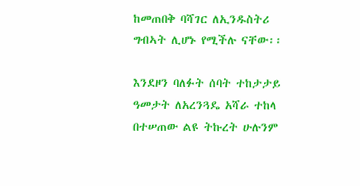ከመጠበቅ ባሻገር ለኢንዱስትሪ ግብኣት ሊሆኑ የሚችሉ ናቸው፡፡

እንደዞን ባለፉት ሰባት ተከታታይ ዓመታት ለአረንጓዴ አሻራ ተከላ በተሠጠው ልዩ ትኩረት ሁሉንም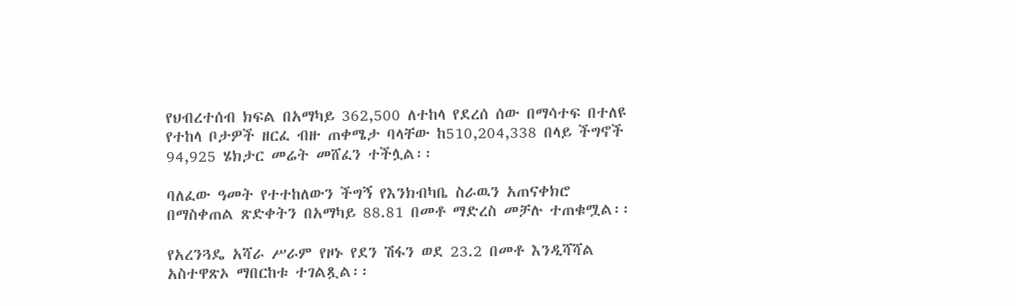የህብረተሰብ ክፍል በአማካይ 362,500 ለተከላ የደረሰ ሰው በማሳተፍ በተለዩ የተከላ ቦታዎች ዘርፈ ብዙ ጠቀሜታ ባላቸው ከ510,204,338 በላይ ችግኖች 94,925 ሄክታር መሬት መሸፈን ተችሏል፡፡

ባለፈው ዓመት የተተከለውን ችግኝ የእንክብካቤ ስራዉን አጠናቀክሮ በማስቀጠል ጽድቀትን በአማካይ 88.81 በመቶ ማድረስ መቻሉ ተጠቁሟል፡፡

የአረንጓዴ አሻራ ሥራም የዞኑ የደን ሽፋን ወደ 23.2 በመቶ እንዲሻሻል አስተዋጽኦ ማበርከቱ ተገልጿል፡፡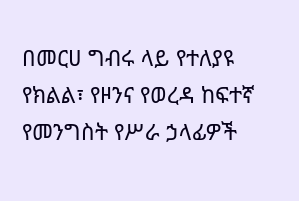በመርሀ ግብሩ ላይ የተለያዩ የክልል፣ የዞንና የወረዳ ከፍተኛ የመንግስት የሥራ ኃላፊዎች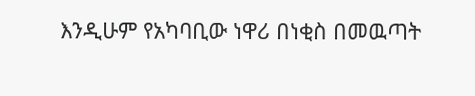እንዲሁም የአካባቢው ነዋሪ በነቂስ በመዉጣት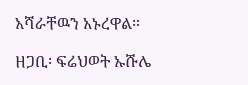አሻራቸዉን አኑረዋል።

ዘጋቢ፡ ፍሬህወት ኡሹሌ